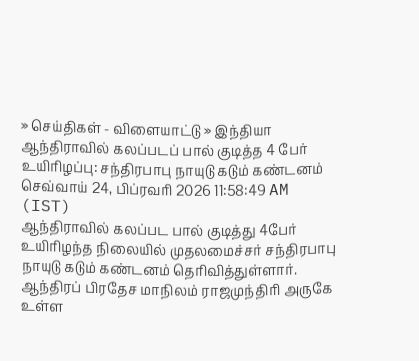» செய்திகள் - விளையாட்டு » இந்தியா
ஆந்திராவில் கலப்படப் பால் குடித்த 4 பேர் உயிரிழப்பு: சந்திரபாபு நாயுடு கடும் கண்டனம்
செவ்வாய் 24, பிப்ரவரி 2026 11:58:49 AM (IST)
ஆந்திராவில் கலப்பட பால் குடித்து 4பேர் உயிரிழந்த நிலையில் முதலமைச்சர் சந்திரபாபு நாயுடு கடும் கண்டனம் தெரிவித்துள்ளார்.
ஆந்திரப் பிரதேச மாநிலம் ராஜமுந்திரி அருகே உள்ள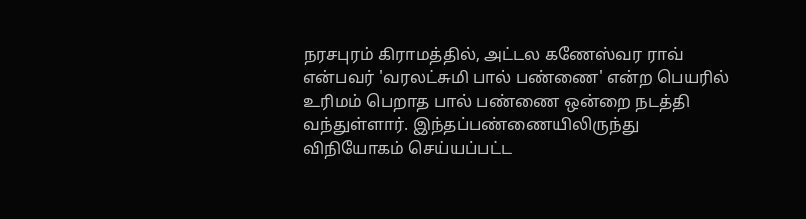நரசபுரம் கிராமத்தில், அட்டல கணேஸ்வர ராவ் என்பவர் 'வரலட்சுமி பால் பண்ணை' என்ற பெயரில் உரிமம் பெறாத பால் பண்ணை ஒன்றை நடத்தி வந்துள்ளார். இந்தப்பண்ணையிலிருந்து விநியோகம் செய்யப்பட்ட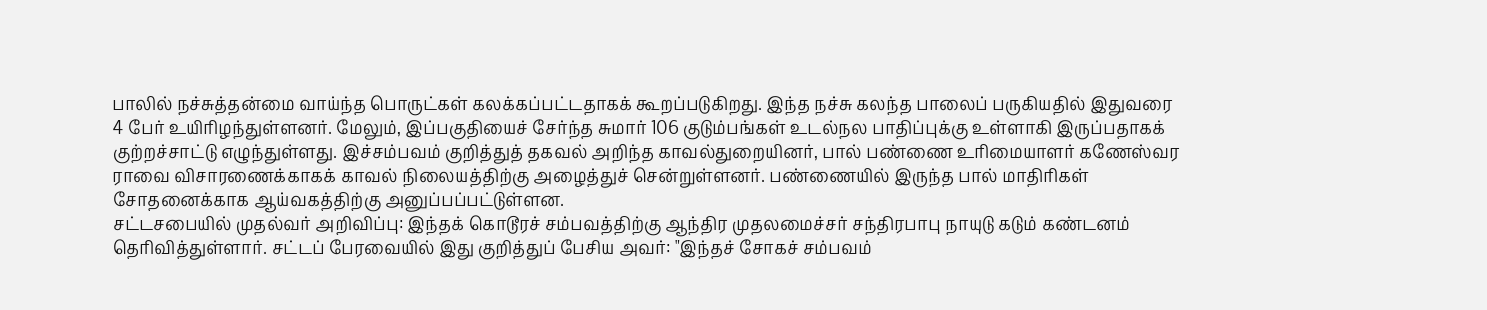பாலில் நச்சுத்தன்மை வாய்ந்த பொருட்கள் கலக்கப்பட்டதாகக் கூறப்படுகிறது. இந்த நச்சு கலந்த பாலைப் பருகியதில் இதுவரை 4 பேர் உயிரிழந்துள்ளனர். மேலும், இப்பகுதியைச் சேர்ந்த சுமார் 106 குடும்பங்கள் உடல்நல பாதிப்புக்கு உள்ளாகி இருப்பதாகக் குற்றச்சாட்டு எழுந்துள்ளது. இச்சம்பவம் குறித்துத் தகவல் அறிந்த காவல்துறையினர், பால் பண்ணை உரிமையாளர் கணேஸ்வர ராவை விசாரணைக்காகக் காவல் நிலையத்திற்கு அழைத்துச் சென்றுள்ளனர். பண்ணையில் இருந்த பால் மாதிரிகள் சோதனைக்காக ஆய்வகத்திற்கு அனுப்பப்பட்டுள்ளன.
சட்டசபையில் முதல்வர் அறிவிப்பு: இந்தக் கொடூரச் சம்பவத்திற்கு ஆந்திர முதலமைச்சர் சந்திரபாபு நாயுடு கடும் கண்டனம் தெரிவித்துள்ளார். சட்டப் பேரவையில் இது குறித்துப் பேசிய அவர்: "இந்தச் சோகச் சம்பவம்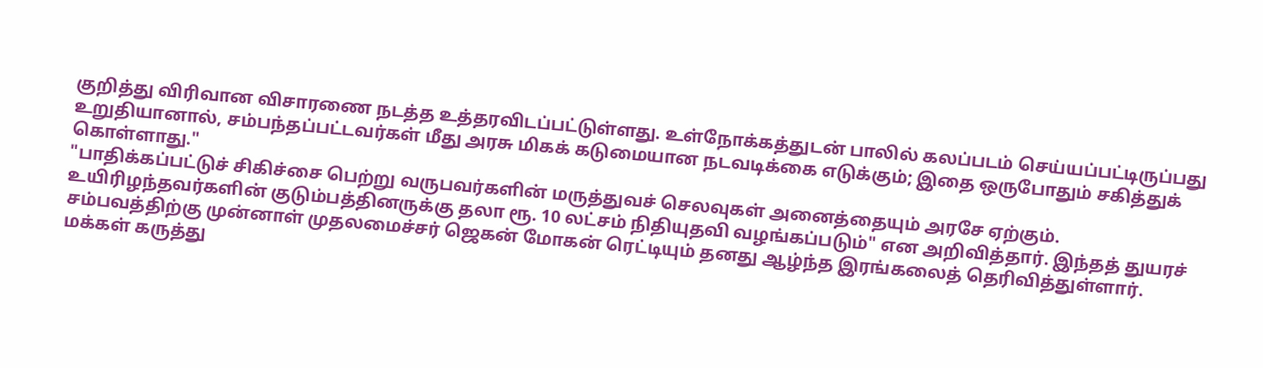குறித்து விரிவான விசாரணை நடத்த உத்தரவிடப்பட்டுள்ளது. உள்நோக்கத்துடன் பாலில் கலப்படம் செய்யப்பட்டிருப்பது உறுதியானால், சம்பந்தப்பட்டவர்கள் மீது அரசு மிகக் கடுமையான நடவடிக்கை எடுக்கும்; இதை ஒருபோதும் சகித்துக் கொள்ளாது."
"பாதிக்கப்பட்டுச் சிகிச்சை பெற்று வருபவர்களின் மருத்துவச் செலவுகள் அனைத்தையும் அரசே ஏற்கும். உயிரிழந்தவர்களின் குடும்பத்தினருக்கு தலா ரூ. 10 லட்சம் நிதியுதவி வழங்கப்படும்" என அறிவித்தார். இந்தத் துயரச் சம்பவத்திற்கு முன்னாள் முதலமைச்சர் ஜெகன் மோகன் ரெட்டியும் தனது ஆழ்ந்த இரங்கலைத் தெரிவித்துள்ளார்.
மக்கள் கருத்து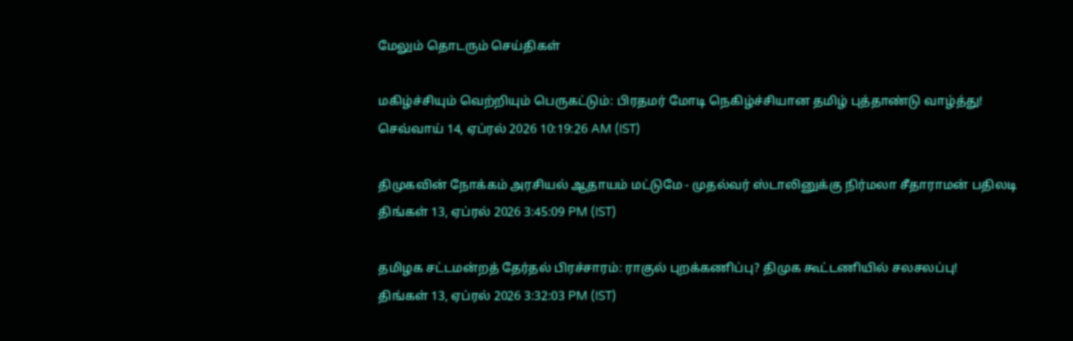மேலும் தொடரும் செய்திகள்

மகிழ்ச்சியும் வெற்றியும் பெருகட்டும்: பிரதமர் மோடி நெகிழ்ச்சியான தமிழ் புத்தாண்டு வாழ்த்து!
செவ்வாய் 14, ஏப்ரல் 2026 10:19:26 AM (IST)

திமுகவின் நோக்கம் அரசியல் ஆதாயம் மட்டுமே - முதல்வர் ஸ்டாலினுக்கு நிர்மலா சீதாராமன் பதிலடி
திங்கள் 13, ஏப்ரல் 2026 3:45:09 PM (IST)

தமிழக சட்டமன்றத் தேர்தல் பிரச்சாரம்: ராகுல் புறக்கணிப்பு? திமுக கூட்டணியில் சலசலப்பு!
திங்கள் 13, ஏப்ரல் 2026 3:32:03 PM (IST)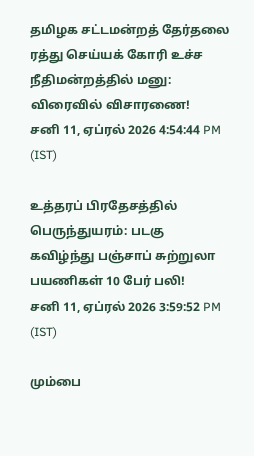தமிழக சட்டமன்றத் தேர்தலை ரத்து செய்யக் கோரி உச்ச நீதிமன்றத்தில் மனு: விரைவில் விசாரணை!
சனி 11, ஏப்ரல் 2026 4:54:44 PM (IST)

உத்தரப் பிரதேசத்தில் பெருந்துயரம்: படகு கவிழ்ந்து பஞ்சாப் சுற்றுலா பயணிகள் 10 பேர் பலி!
சனி 11, ஏப்ரல் 2026 3:59:52 PM (IST)

மும்பை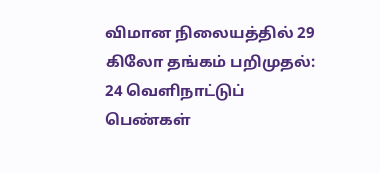விமான நிலையத்தில் 29 கிலோ தங்கம் பறிமுதல்: 24 வெளிநாட்டுப் பெண்கள்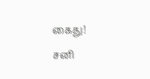கைது!
சனி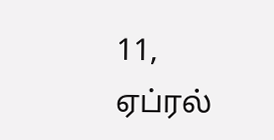11, ஏப்ரல்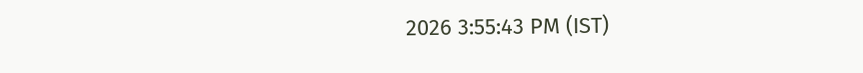2026 3:55:43 PM (IST)